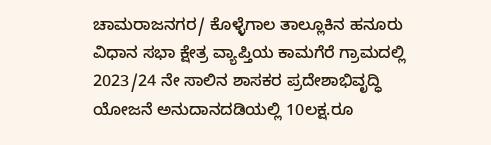ಚಾಮರಾಜನಗರ/ ಕೊಳ್ಳೆಗಾಲ ತಾಲ್ಲೂಕಿನ ಹನೂರು ವಿಧಾನ ಸಭಾ ಕ್ಷೇತ್ರ ವ್ಯಾಪ್ತಿಯ ಕಾಮಗೆರೆ ಗ್ರಾಮದಲ್ಲಿ 2023/24 ನೇ ಸಾಲಿನ ಶಾಸಕರ ಪ್ರದೇಶಾಭಿವೃದ್ಧಿ ಯೋಜನೆ ಅನುದಾನದಡಿಯಲ್ಲಿ 10ಲಕ್ಷ.ರೂ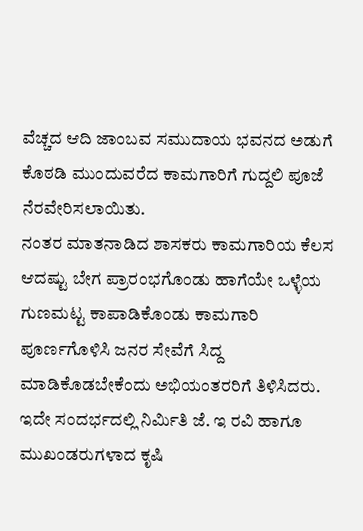ವೆಚ್ಚದ ಆದಿ ಜಾಂಬವ ಸಮುದಾಯ ಭವನದ ಅಡುಗೆ ಕೊಠಡಿ ಮುಂದುವರೆದ ಕಾಮಗಾರಿಗೆ ಗುದ್ದಲಿ ಪೂಜೆ ನೆರವೇರಿಸಲಾಯಿತು.
ನಂತರ ಮಾತನಾಡಿದ ಶಾಸಕರು ಕಾಮಗಾರಿಯ ಕೆಲಸ ಆದಷ್ಟು ಬೇಗ ಪ್ರಾರಂಭಗೊಂಡು ಹಾಗೆಯೇ ಒಳ್ಳೆಯ ಗುಣಮಟ್ಟ ಕಾಪಾಡಿಕೊಂಡು ಕಾಮಗಾರಿ ಪೂರ್ಣಗೊಳಿಸಿ ಜನರ ಸೇವೆಗೆ ಸಿದ್ದ ಮಾಡಿಕೊಡಬೇಕೆಂದು ಅಭಿಯಂತರರಿಗೆ ತಿಳಿಸಿದರು.
ಇದೇ ಸಂದರ್ಭದಲ್ಲಿ ನಿರ್ಮಿತಿ ಜೆ. ಇ ರವಿ ಹಾಗೂ ಮುಖಂಡರುಗಳಾದ ಕೃಷಿ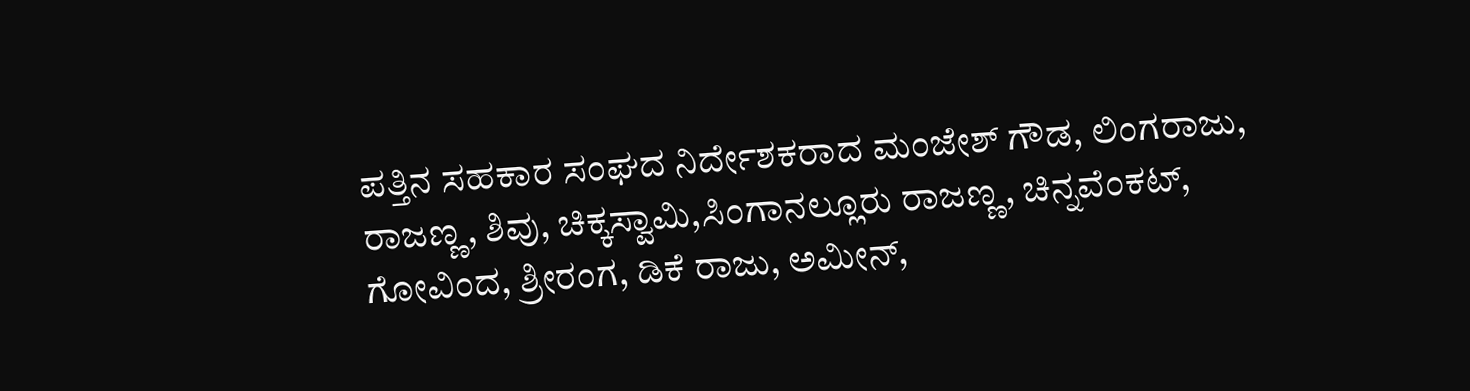ಪತ್ತಿನ ಸಹಕಾರ ಸಂಘದ ನಿರ್ದೇಶಕರಾದ ಮಂಜೇಶ್ ಗೌಡ, ಲಿಂಗರಾಜು, ರಾಜಣ್ಣ, ಶಿವು, ಚಿಕ್ಕಸ್ವಾಮಿ,ಸಿಂಗಾನಲ್ಲೂರು ರಾಜಣ್ಣ, ಚಿನ್ನವೆಂಕಟ್, ಗೋವಿಂದ, ಶ್ರೀರಂಗ, ಡಿಕೆ ರಾಜು, ಅಮೀನ್,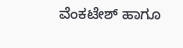ವೆಂಕಟೇಶ್ ಹಾಗೂ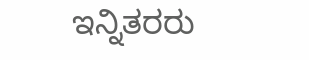ಇನ್ನಿತರರು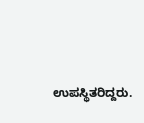ಉಪಸ್ಥಿತರಿದ್ದರು.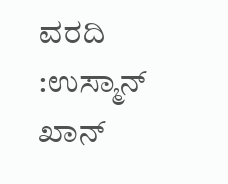ವರದಿ :ಉಸ್ಮಾನ್ ಖಾನ್